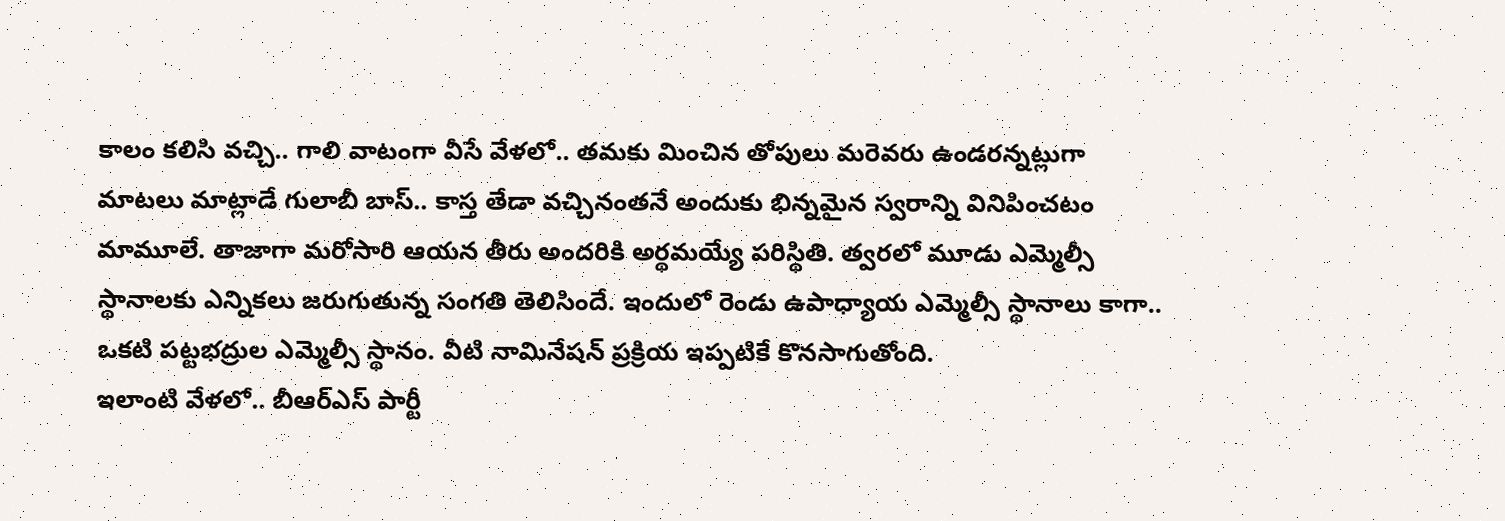కాలం కలిసి వచ్చి.. గాలి వాటంగా వీసే వేళలో.. తమకు మించిన తోపులు మరెవరు ఉండరన్నట్లుగా మాటలు మాట్లాడే గులాబీ బాస్.. కాస్త తేడా వచ్చినంతనే అందుకు భిన్నమైన స్వరాన్ని వినిపించటం మామూలే. తాజాగా మరోసారి ఆయన తీరు అందరికి అర్థమయ్యే పరిస్థితి. త్వరలో మూడు ఎమ్మెల్సీ స్థానాలకు ఎన్నికలు జరుగుతున్న సంగతి తెలిసిందే. ఇందులో రెండు ఉపాధ్యాయ ఎమ్మెల్సీ స్థానాలు కాగా.. ఒకటి పట్టభద్రుల ఎమ్మెల్సీ స్థానం. వీటి నామినేషన్ ప్రక్రియ ఇప్పటికే కొనసాగుతోంది.
ఇలాంటి వేళలో.. బీఆర్ఎస్ పార్టీ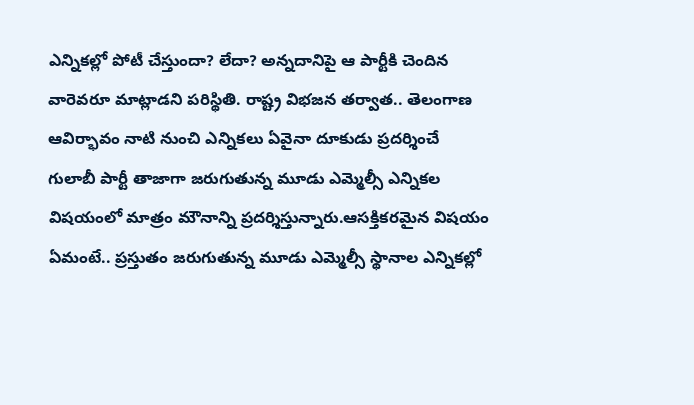ఎన్నికల్లో పోటీ చేస్తుందా? లేదా? అన్నదానిపై ఆ పార్టీకి చెందిన వారెవరూ మాట్లాడని పరిస్థితి. రాష్ట్ర విభజన తర్వాత.. తెలంగాణ ఆవిర్భావం నాటి నుంచి ఎన్నికలు ఏవైనా దూకుడు ప్రదర్శించే గులాబీ పార్టీ తాజాగా జరుగుతున్న మూడు ఎమ్మెల్సీ ఎన్నికల విషయంలో మాత్రం మౌనాన్ని ప్రదర్శిస్తున్నారు.ఆసక్తికరమైన విషయం ఏమంటే.. ప్రస్తుతం జరుగుతున్న మూడు ఎమ్మెల్సీ స్థానాల ఎన్నికల్లో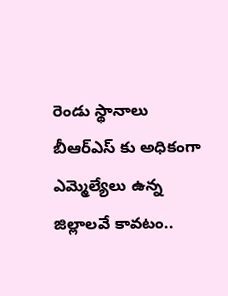రెండు స్థానాలు బీఆర్ఎస్ కు అధికంగా ఎమ్మెల్యేలు ఉన్న జిల్లాలవే కావటం..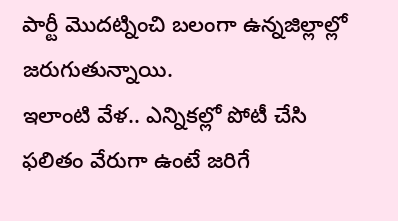పార్టీ మొదట్నించి బలంగా ఉన్నజిల్లాల్లో జరుగుతున్నాయి.
ఇలాంటి వేళ.. ఎన్నికల్లో పోటీ చేసి ఫలితం వేరుగా ఉంటే జరిగే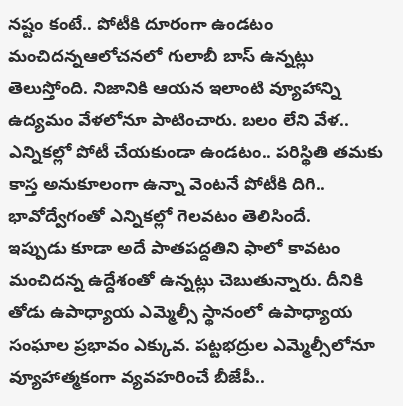నష్టం కంటే.. పోటీకి దూరంగా ఉండటం మంచిదన్నఆలోచనలో గులాబీ బాస్ ఉన్నట్లు తెలుస్తోంది. నిజానికి ఆయన ఇలాంటి వ్యూహాన్ని ఉద్యమం వేళలోనూ పాటించారు. బలం లేని వేళ.. ఎన్నికల్లో పోటీ చేయకుండా ఉండటం.. పరిస్థితి తమకు కాస్త అనుకూలంగా ఉన్నా వెంటనే పోటీకి దిగి.. భావోద్వేగంతో ఎన్నికల్లో గెలవటం తెలిసిందే.
ఇప్పుడు కూడా అదే పాతపద్దతిని ఫాలో కావటం మంచిదన్న ఉద్దేశంతో ఉన్నట్లు చెబుతున్నారు. దీనికి తోడు ఉపాధ్యాయ ఎమ్మెల్సీ స్థానంలో ఉపాధ్యాయ సంఘాల ప్రభావం ఎక్కువ. పట్టభద్రుల ఎమ్మెల్సీలోనూ వ్యూహాత్మకంగా వ్యవహరించే బీజేపీ..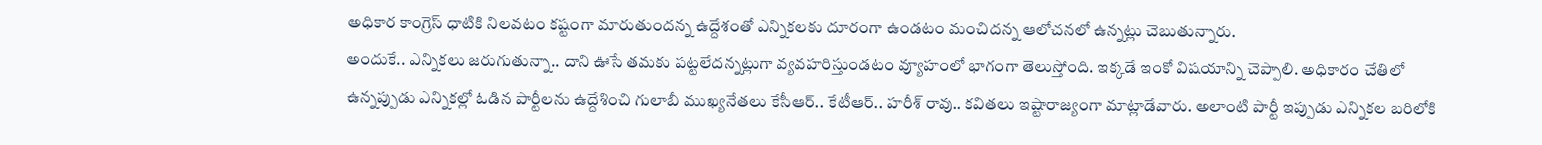అధికార కాంగ్రెస్ ధాటికి నిలవటం కష్టంగా మారుతుందన్న ఉద్దేశంతో ఎన్నికలకు దూరంగా ఉండటం మంచిదన్న ఆలోచనలో ఉన్నట్లు చెబుతున్నారు.
అందుకే.. ఎన్నికలు జరుగుతున్నా.. దాని ఊసే తమకు పట్టలేదన్నట్లుగా వ్యవహరిస్తుండటం వ్యూహంలో భాగంగా తెలుస్తోంది. ఇక్కడే ఇంకో విషయాన్ని చెప్పాలి. అధికారం చేతిలో ఉన్నప్పుడు ఎన్నికల్లో ఓడిన పార్టీలను ఉద్దేశించి గులాబీ ముఖ్యనేతలు కేసీఆర్.. కేటీఆర్.. హరీశ్ రావు.. కవితలు ఇష్టారాజ్యంగా మాట్లాడేవారు. అలాంటి పార్టీ ఇప్పుడు ఎన్నికల బరిలోకి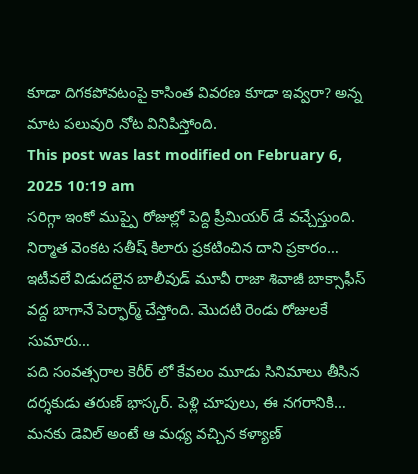కూడా దిగకపోవటంపై కాసింత వివరణ కూడా ఇవ్వరా? అన్న మాట పలువురి నోట వినిపిస్తోంది.
This post was last modified on February 6, 2025 10:19 am
సరిగ్గా ఇంకో ముప్పై రోజుల్లో పెద్ది ప్రీమియర్ డే వచ్చేస్తుంది. నిర్మాత వెంకట సతీష్ కిలారు ప్రకటించిన దాని ప్రకారం…
ఇటీవలే విడుదలైన బాలీవుడ్ మూవీ రాజా శివాజీ బాక్సాఫీస్ వద్ద బాగానే పెర్ఫార్మ్ చేస్తోంది. మొదటి రెండు రోజులకే సుమారు…
పది సంవత్సరాల కెరీర్ లో కేవలం మూడు సినిమాలు తీసిన దర్శకుడు తరుణ్ భాస్కర్. పెళ్లి చూపులు, ఈ నగరానికి…
మనకు డెవిల్ అంటే ఆ మధ్య వచ్చిన కళ్యాణ్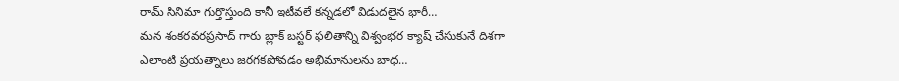రామ్ సినిమా గుర్తొస్తుంది కానీ ఇటీవలే కన్నడలో విడుదలైన భారీ…
మన శంకరవరప్రసాద్ గారు బ్లాక్ బస్టర్ ఫలితాన్ని విశ్వంభర క్యాష్ చేసుకునే దిశగా ఎలాంటి ప్రయత్నాలు జరగకపోవడం అభిమానులను బాధ…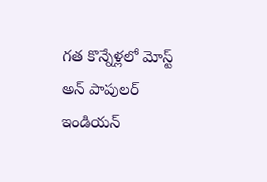గత కొన్నేళ్లలో మోస్ట్ అన్ పాపులర్ ఇండియన్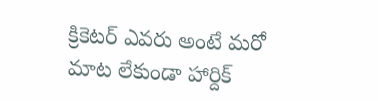క్రికెటర్ ఎవరు అంటే మరో మాట లేకుండా హార్దిక్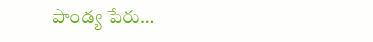పాండ్య పేరు…